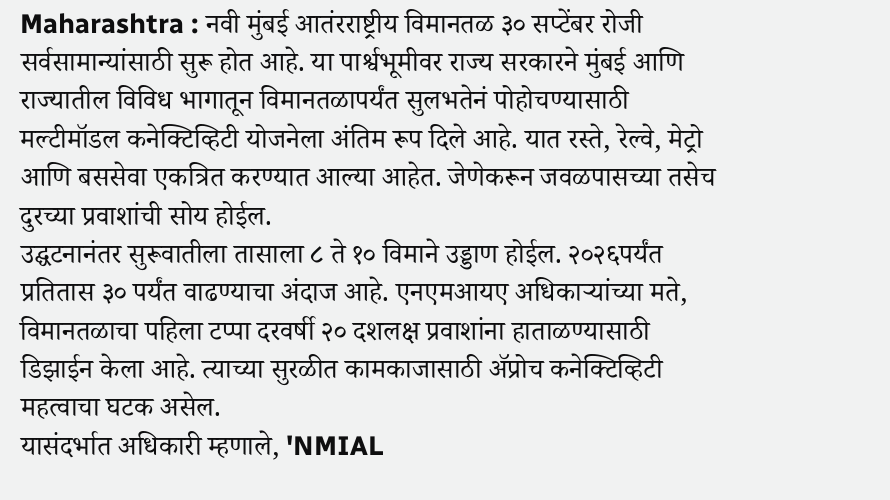Maharashtra : नवी मुंबई आतंरराष्ट्रीय विमानतळ ३० सप्टेंबर रोजी सर्वसामान्यांसाठी सुरू होत आहे. या पार्श्वभूमीवर राज्य सरकारने मुंबई आणि राज्यातील विविध भागातून विमानतळापर्यंत सुलभतेनं पोहोचण्यासाठी मल्टीमॉडल कनेक्टिव्हिटी योजनेला अंतिम रूप दिले आहे. यात रस्ते, रेल्वे, मेट्रो आणि बससेवा एकत्रित करण्यात आल्या आहेत. जेणेकरून जवळपासच्या तसेच दुरच्या प्रवाशांची सोय होईल.
उद्घटनानंतर सुरूवातीला तासाला ८ ते १० विमाने उड्डाण होईल. २०२६पर्यंत प्रतितास ३० पर्यंत वाढण्याचा अंदाज आहे. एनएमआयए अधिकाऱ्यांच्या मते, विमानतळाचा पहिला टप्पा दरवर्षी २० दशलक्ष प्रवाशांना हाताळण्यासाठी डिझाईन केला आहे. त्याच्या सुरळीत कामकाजासाठी ॲप्रोच कनेक्टिव्हिटी महत्वाचा घटक असेल.
यासंदर्भात अधिकारी म्हणाले, 'NMIAL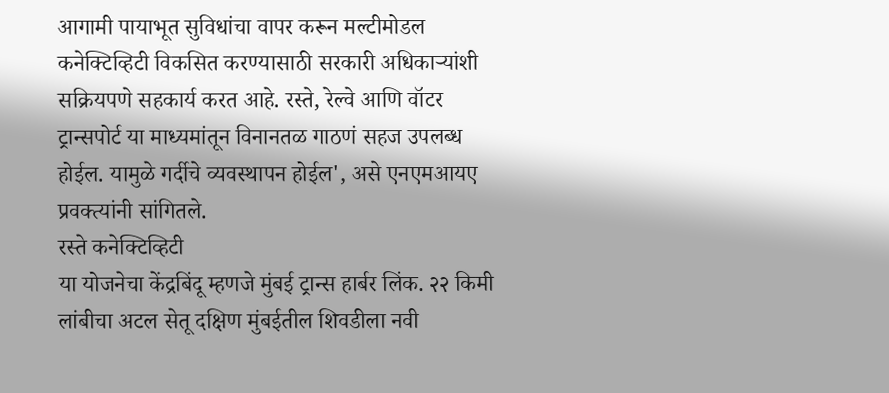आगामी पायाभूत सुविधांचा वापर करून मल्टीमोडल कनेक्टिव्हिटी विकसित करण्यासाठी सरकारी अधिकाऱ्यांशी सक्रियपणे सहकार्य करत आहे. रस्ते, रेल्वे आणि वॉटर ट्रान्सपोर्ट या माध्यमांतून विनानतळ गाठणं सहज उपलब्ध होईल. यामुळे गर्दीचे व्यवस्थापन होईल', असे एनएमआयए प्रवक्त्यांनी सांगितले.
रस्ते कनेक्टिव्हिटी
या योजनेचा केंद्रबिंदू म्हणजे मुंबई ट्रान्स हार्बर लिंक. २२ किमी लांबीचा अटल सेतू दक्षिण मुंबईतील शिवडीला नवी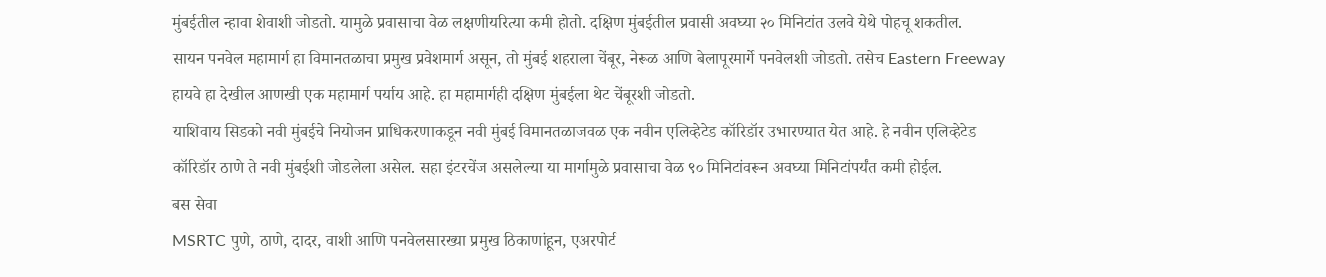मुंबईतील न्हावा शेवाशी जोडतो. यामुळे प्रवासाचा वेळ लक्षणीयरित्या कमी होतो. दक्षिण मुंबईतील प्रवासी अवघ्या २० मिनिटांत उलवे येथे पोहचू शकतील.
सायन पनवेल महामार्ग हा विमानतळाचा प्रमुख प्रवेशमार्ग असून, तो मुंबई शहराला चेंबूर, नेरूळ आणि बेलापूरमार्गे पनवेलशी जोडतो. तसेच Eastern Freeway हायवे हा देखील आणखी एक महामार्ग पर्याय आहे. हा महामार्गही दक्षिण मुंबईला थेट चेंबूरशी जोडतो.
याशिवाय सिडको नवी मुंबईचे नियोजन प्राधिकरणाकडून नवी मुंबई विमानतळाजवळ एक नवीन एलिव्हेटेड कॉरिडॉर उभारण्यात येत आहे. हे नवीन एलिव्हेटेड कॉरिडॉर ठाणे ते नवी मुंबईशी जोडलेला असेल. सहा इंटरचेंज असलेल्या या मार्गामुळे प्रवासाचा वेळ ९० मिनिटांवरून अवघ्या मिनिटांपर्यंत कमी होईल.
बस सेवा
MSRTC पुणे, ठाणे, दादर, वाशी आणि पनवेलसारख्या प्रमुख ठिकाणांहून, एअरपोर्ट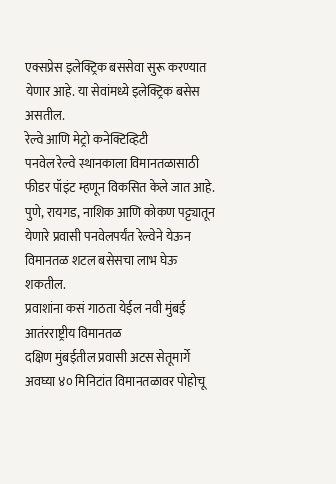एक्सप्रेस इलेक्ट्रिक बससेवा सुरू करण्यात येणार आहे. या सेवांमध्ये इलेक्ट्रिक बसेस असतील.
रेल्वे आणि मेट्रो कनेक्टिव्हिटी
पनवेल रेल्वे स्थानकाला विमानतळासाठी फीडर पॉइंट म्हणून विकसित केले जात आहे. पुणे, रायगड, नाशिक आणि कोकण पट्ट्यातून येणारे प्रवासी पनवेलपर्यंत रेल्वेने येऊन विमानतळ शटल बसेसचा लाभ घेऊ शकतील.
प्रवाशांना कसं गाठता येईल नवी मुंबई आतंरराष्ट्रीय विमानतळ
दक्षिण मुंबईतील प्रवासी अटस सेतूमार्गे अवघ्या ४० मिनिटांत विमानतळावर पोहोचू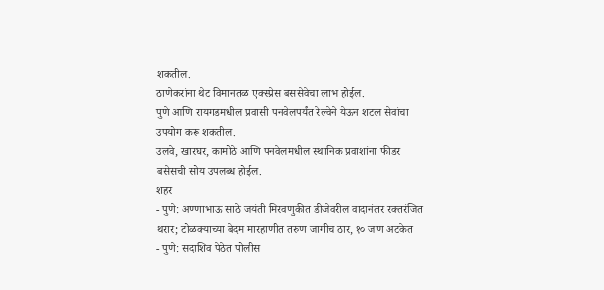शकतील.
ठाणेकरांना थेट विमानतळ एक्स्प्रेस बससेवेचा लाभ होईल.
पुणे आणि रायगडमधील प्रवासी पनवेलपर्यंत रेल्वेने येऊन शटल सेवांचा उपयोग करू शकतील.
उलवे, खारघर, कामोठे आणि पनवेलमधील स्थानिक प्रवाशांना फीडर बसेसची सोय उपलब्ध होईल.
शहर
- पुणे: अण्णाभाऊ साठे जयंती मिरवणुकीत डीजेवरील वादानंतर रक्तरंजित थरार; टोळक्याच्या बेदम मारहाणीत तरुण जागीच ठार, १० जण अटकेत
- पुणे: सदाशिव पेठेत पोलीस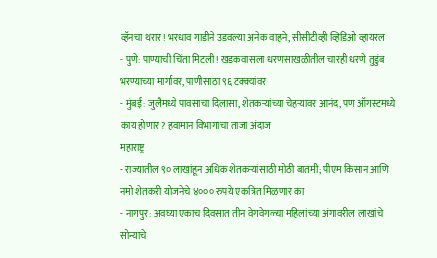व्हॅनचा थरार! भरधाव गाडीने उडवल्या अनेक वाहने, सीसीटीव्ही व्हिडिओ व्हायरल
- पुणे: पाण्याची चिंता मिटली! खडकवासला धरणसाखळीतील चारही धरणे तुडुंब भरण्याच्या मार्गावर, पाणीसाठा ९६ टक्क्यांवर
- मुंबई: जुलैमध्ये पावसाचा दिलासा, शेतकऱ्यांच्या चेहऱ्यावर आनंद, पण ऑगस्टमध्ये काय होणार? हवामान विभागाचा ताजा अंदाज
महाराष्ट्र
- राज्यातील ९० लाखांहून अधिक शेतकऱ्यांसाठी मोठी बातमी; पीएम किसान आणि नमो शेतकरी योजनेचे ४००० रुपये एकत्रित मिळणार का
- नागपुर: अवघ्या एकाच दिवसात तीन वेगवेगळ्या महिलांच्या अंगावरील लाखांचे सोन्याचे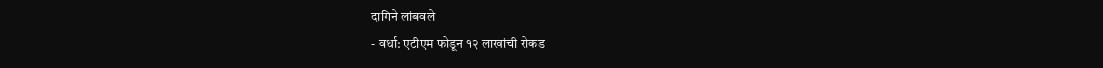दागिने लांबवले
- वर्धा: एटीएम फोडून १२ लाखांची रोकड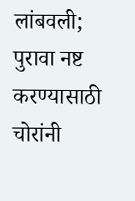लांबवली; पुरावा नष्ट करण्यासाठी चोरांनी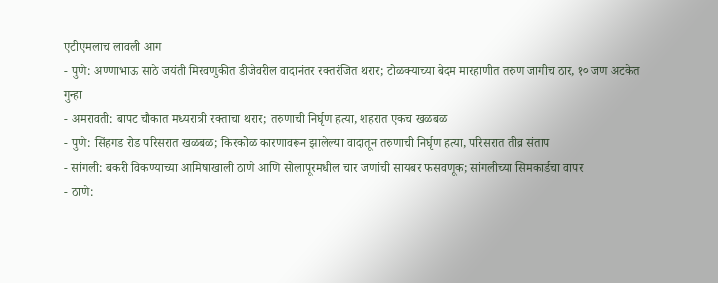एटीएमलाच लावली आग
- पुणे: अण्णाभाऊ साठे जयंती मिरवणुकीत डीजेवरील वादानंतर रक्तरंजित थरार; टोळक्याच्या बेदम मारहाणीत तरुण जागीच ठार, १० जण अटकेत
गुन्हा
- अमरावती: बापट चौकात मध्यरात्री रक्ताचा थरार; तरुणाची निर्घृण हत्या, शहरात एकच खळबळ
- पुणे: सिंहगड रोड परिसरात खळबळ; किरकोळ कारणावरून झालेल्या वादातून तरुणाची निर्घृण हत्या, परिसरात तीव्र संताप
- सांगली: बकरी विकण्याच्या आमिषाखाली ठाणे आणि सोलापूरमधील चार जणांची सायबर फसवणूक; सांगलीच्या सिमकार्डचा वापर
- ठाणे: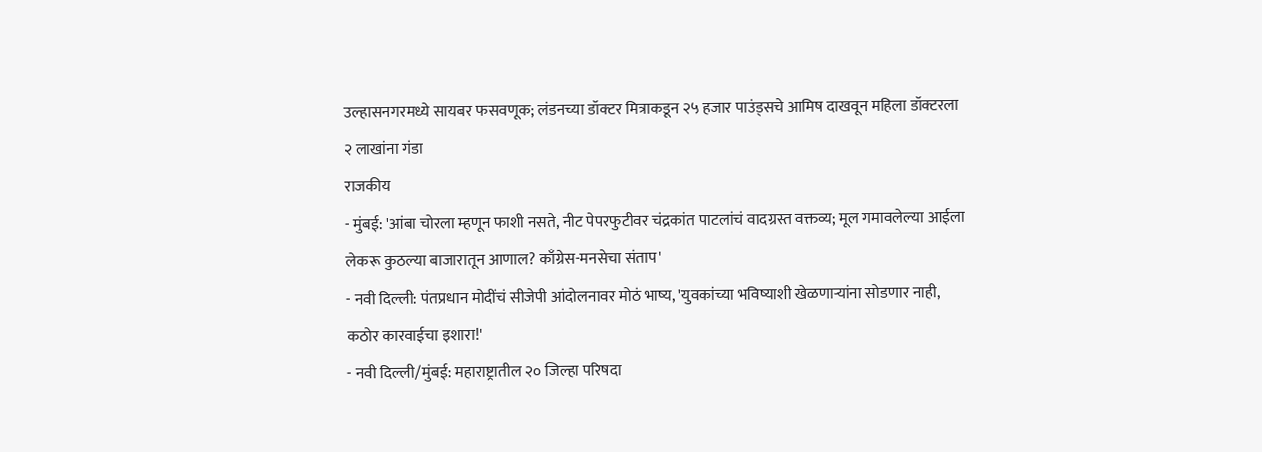उल्हासनगरमध्ये सायबर फसवणूक; लंडनच्या डॉक्टर मित्राकडून २५ हजार पाउंड्सचे आमिष दाखवून महिला डॉक्टरला २ लाखांना गंडा
राजकीय
- मुंबई: 'आंबा चोरला म्हणून फाशी नसते, नीट पेपरफुटीवर चंद्रकांत पाटलांचं वादग्रस्त वक्तव्य; मूल गमावलेल्या आईला लेकरू कुठल्या बाजारातून आणाल? काँग्रेस-मनसेचा संताप'
- नवी दिल्ली: पंतप्रधान मोदींचं सीजेपी आंदोलनावर मोठं भाष्य, 'युवकांच्या भविष्याशी खेळणाऱ्यांना सोडणार नाही, कठोर कारवाईचा इशारा!'
- नवी दिल्ली/मुंबई: महाराष्ट्रातील २० जिल्हा परिषदा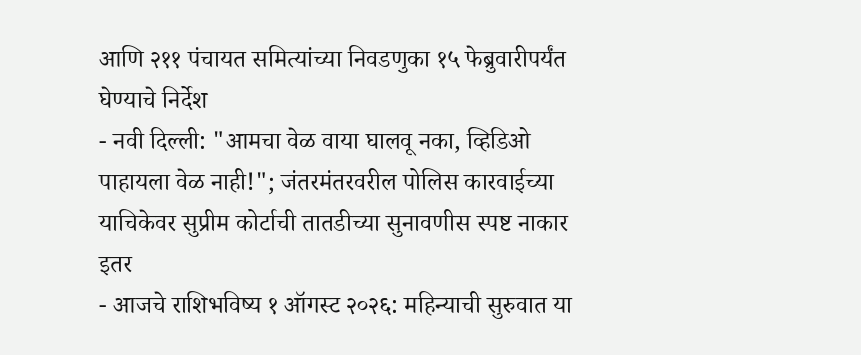आणि २११ पंचायत समित्यांच्या निवडणुका १५ फेब्रुवारीपर्यंत घेण्याचे निर्देश
- नवी दिल्ली: "आमचा वेळ वाया घालवू नका, व्हिडिओ पाहायला वेळ नाही!"; जंतरमंतरवरील पोलिस कारवाईच्या याचिकेवर सुप्रीम कोर्टाची तातडीच्या सुनावणीस स्पष्ट नाकार
इतर
- आजचे राशिभविष्य १ ऑगस्ट २०२६: महिन्याची सुरुवात या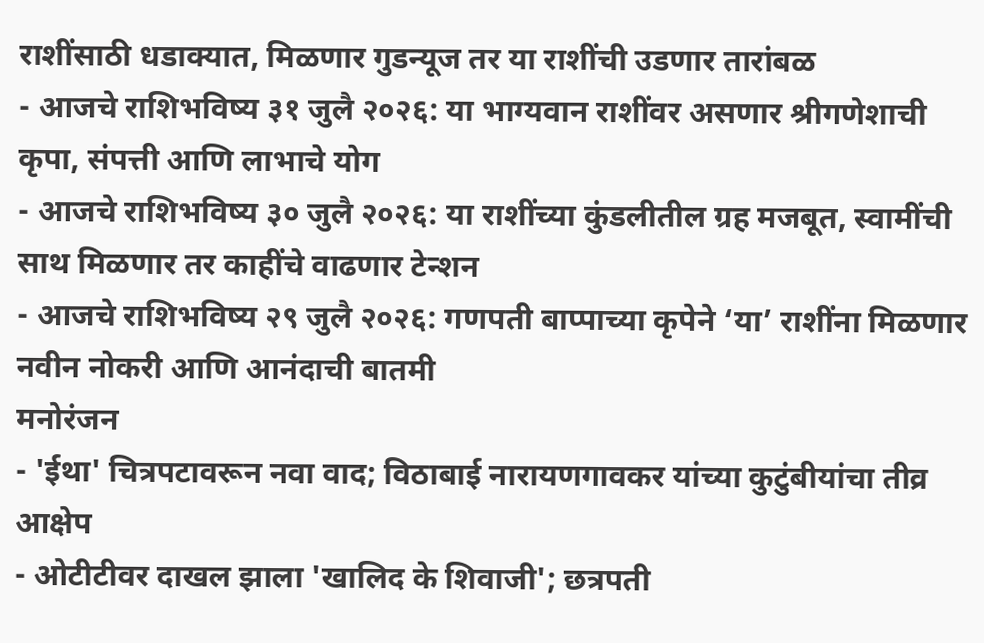राशींसाठी धडाक्यात, मिळणार गुडन्यूज तर या राशींची उडणार तारांबळ
- आजचे राशिभविष्य ३१ जुलै २०२६: या भाग्यवान राशींवर असणार श्रीगणेशाची कृपा, संपत्ती आणि लाभाचे योग
- आजचे राशिभविष्य ३० जुलै २०२६: या राशींच्या कुंडलीतील ग्रह मजबूत, स्वामींची साथ मिळणार तर काहींचे वाढणार टेन्शन
- आजचे राशिभविष्य २९ जुलै २०२६: गणपती बाप्पाच्या कृपेने ‘या’ राशींना मिळणार नवीन नोकरी आणि आनंदाची बातमी
मनोरंजन
- 'ईथा' चित्रपटावरून नवा वाद; विठाबाई नारायणगावकर यांच्या कुटुंबीयांचा तीव्र आक्षेप
- ओटीटीवर दाखल झाला 'खालिद के शिवाजी'; छत्रपती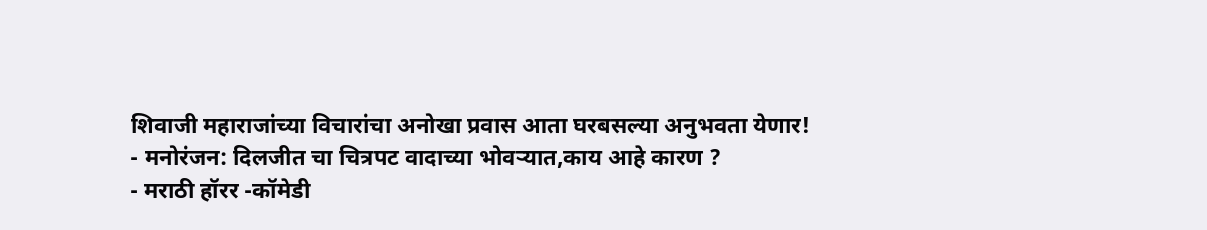शिवाजी महाराजांच्या विचारांचा अनोखा प्रवास आता घरबसल्या अनुभवता येणार!
- मनोरंजन: दिलजीत चा चित्रपट वादाच्या भोवऱ्यात,काय आहे कारण ?
- मराठी हॉरर -कॉमेडी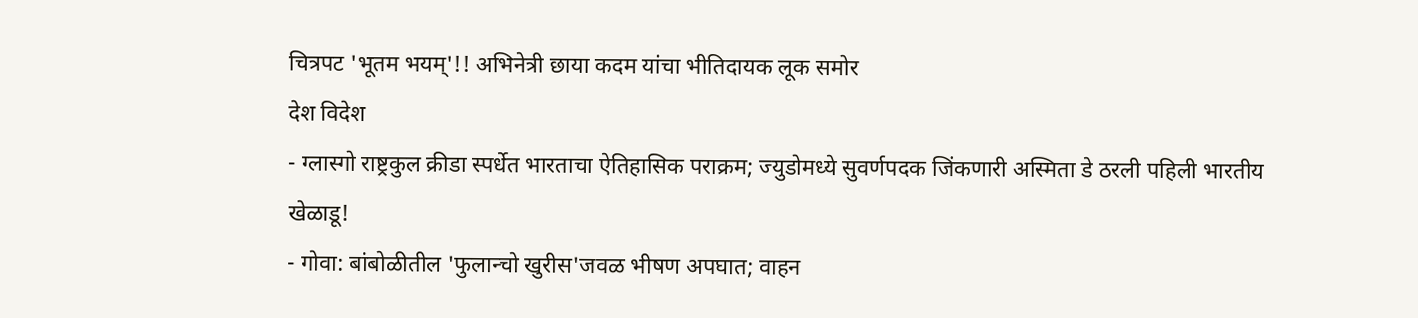चित्रपट 'भूतम भयम्'!! अभिनेत्री छाया कदम यांचा भीतिदायक लूक समोर
देश विदेश
- ग्लास्गो राष्ट्रकुल क्रीडा स्पर्धेत भारताचा ऐतिहासिक पराक्रम; ज्युडोमध्ये सुवर्णपदक जिंकणारी अस्मिता डे ठरली पहिली भारतीय खेळाडू!
- गोवा: बांबोळीतील 'फुलान्चो खुरीस'जवळ भीषण अपघात; वाहन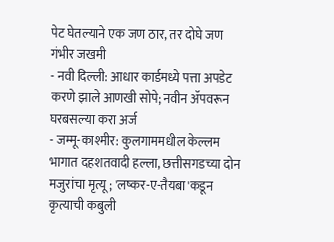पेट घेतल्याने एक जण ठार, तर दोघे जण गंभीर जखमी
- नवी दिल्ली: आधार कार्डमध्ये पत्ता अपडेट करणे झाले आणखी सोपे; नवीन ॲपवरून घरबसल्या करा अर्ज
- जम्मू-काश्मीर: कुलगाममधील केल्लम भागात दहशतवादी हल्ला, छत्तीसगडच्या दोन मजुरांचा मृत्यू; 'लष्कर-ए-तैयबा'कडून कृत्याची कबुली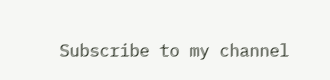Subscribe to my channel